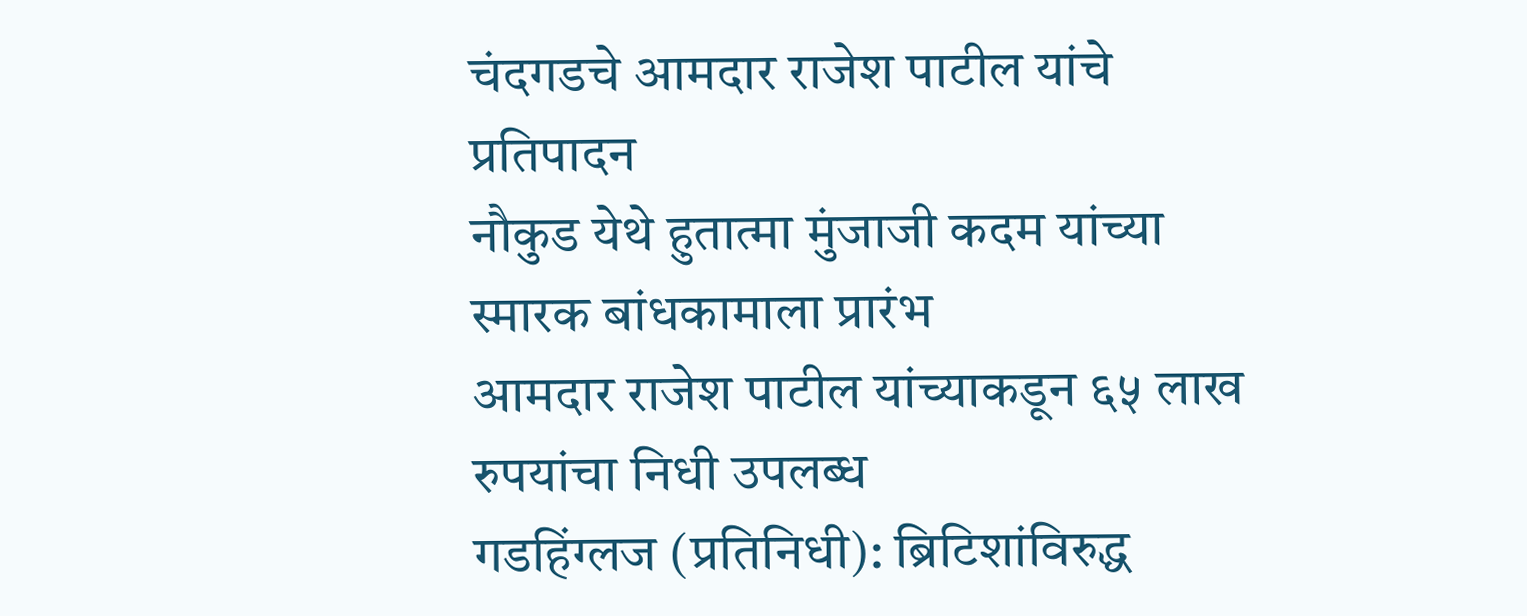चंदगडचे आमदार राजेश पाटील यांचे प्रतिपादन
नौकुड येथे हुतात्मा मुंजाजी कदम यांच्या स्मारक बांधकामाला प्रारंभ
आमदार राजेश पाटील यांच्याकडून ६५ लाख रुपयांचा निधी उपलब्ध
गडहिंग्लज (प्रतिनिधी): ब्रिटिशांविरुद्ध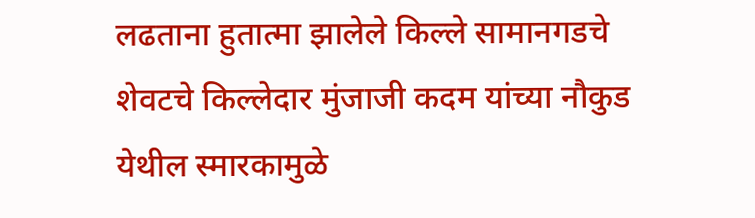लढताना हुतात्मा झालेले किल्ले सामानगडचे शेवटचे किल्लेदार मुंजाजी कदम यांच्या नौकुड येथील स्मारकामुळे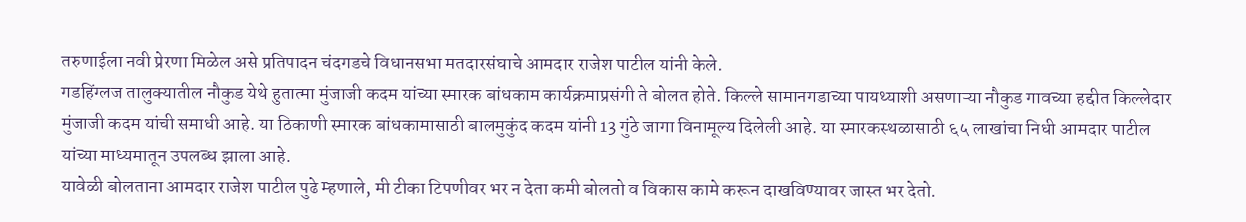तरुणाईला नवी प्रेरणा मिळेल असे प्रतिपादन चंदगडचे विधानसभा मतदारसंघाचे आमदार राजेश पाटील यांनी केले.
गडहिंग्लज तालुक्यातील नौकुड येथे हुतात्मा मुंजाजी कदम यांच्या स्मारक बांधकाम कार्यक्रमाप्रसंगी ते बोलत होते. किल्ले सामानगडाच्या पायथ्याशी असणाऱ्या नौकुड गावच्या हद्दीत किल्लेदार मुंजाजी कदम यांची समाधी आहे. या ठिकाणी स्मारक बांधकामासाठी बालमुकुंद कदम यांनी 13 गुंठे जागा विनामूल्य दिलेली आहे. या स्मारकस्थळासाठी ६५ लाखांचा निधी आमदार पाटील यांच्या माध्यमातून उपलब्ध झाला आहे.
यावेळी बोलताना आमदार राजेश पाटील पुढे म्हणाले, मी टीका टिपणीवर भर न देता कमी बोलतो व विकास कामे करून दाखविण्यावर जास्त भर देतो.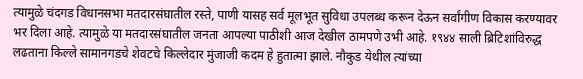त्यामुळे चंदगड विधानसभा मतदारसंघातील रस्ते, पाणी यासह सर्व मूलभूत सुविधा उपलब्ध करून देऊन सर्वांगीण विकास करण्यावर भर दिला आहे. त्यामुळे या मतदारसंघातील जनता आपल्या पाठीशी आज देखील ठामपणे उभी आहे. १९४४ साली ब्रिटिशांविरुद्ध लढताना किल्ले सामानगडचे शेवटचे किल्लेदार मुंजाजी कदम हे हुतात्मा झाले. नौकुड येथील त्यांच्या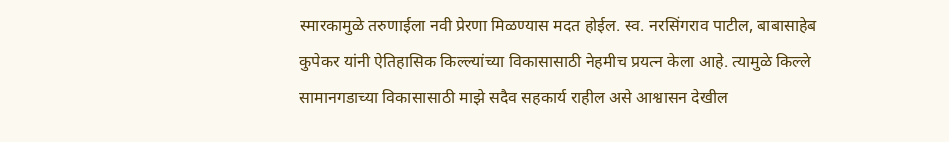स्मारकामुळे तरुणाईला नवी प्रेरणा मिळण्यास मदत होईल. स्व. नरसिंगराव पाटील, बाबासाहेब कुपेकर यांनी ऐतिहासिक किल्ल्यांच्या विकासासाठी नेहमीच प्रयत्न केला आहे. त्यामुळे किल्ले सामानगडाच्या विकासासाठी माझे सदैव सहकार्य राहील असे आश्वासन देखील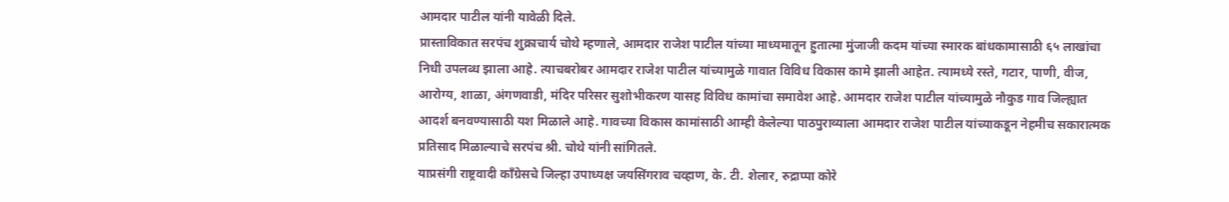आमदार पाटील यांनी यावेळी दिले.
प्रास्ताविकात सरपंच शुक्राचार्य चोथे म्हणाले, आमदार राजेश पाटील यांच्या माध्यमातून हुतात्मा मुंजाजी कदम यांच्या स्मारक बांधकामासाठी ६५ लाखांचा निधी उपलब्ध झाला आहे. त्याचबरोबर आमदार राजेश पाटील यांच्यामुळे गावात विविध विकास कामे झाली आहेत. त्यामध्ये रस्ते, गटार, पाणी, वीज, आरोग्य, शाळा, अंगणवाडी, मंदिर परिसर सुशोभीकरण यासह विविध कामांचा समावेश आहे. आमदार राजेश पाटील यांच्यामुळे नौकुड गाव जिल्ह्यात आदर्श बनवण्यासाठी यश मिळाले आहे. गावच्या विकास कामांसाठी आम्ही केलेल्या पाठपुराव्याला आमदार राजेश पाटील यांच्याकडून नेहमीच सकारात्मक प्रतिसाद मिळाल्याचे सरपंच श्री. चोथे यांनी सांगितले.
याप्रसंगी राष्ट्रवादी काँग्रेसचे जिल्हा उपाध्यक्ष जयसिंगराव चव्हाण, के. टी. शेलार, रुद्राप्पा कोरे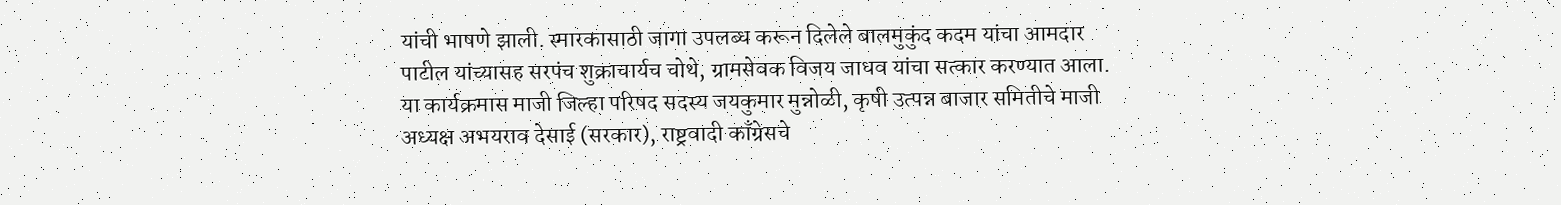यांची भाषणे झाली. स्मारकासाठी जागा उपलब्ध करून दिलेले बालमुकुंद कदम यांचा आमदार पाटील यांच्यासह सरपंच शुक्राचार्यच चोथे, ग्रामसेवक विजय जाधव यांचा सत्कार करण्यात आला.
या कार्यक्रमास माजी जिल्हा परिषद सदस्य जयकुमार मुन्नोळी, कृषी उत्पन्न बाजार समितीचे माजी अध्यक्ष अभयराव देसाई (सरकार), राष्ट्रवादी काँग्रेसचे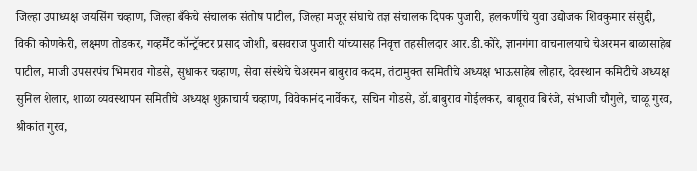जिल्हा उपाध्यक्ष जयसिंग चव्हाण, जिल्हा बँकेचे संचालक संतोष पाटील, जिल्हा मजूर संघाचे तज्ञ संचालक दिपक पुजारी, हलकर्णीचे युवा उद्योजक शिवकुमार संसुद्दी, विकी कोणकेरी, लक्ष्मण तोडकर, गव्हर्मेंट कॉन्ट्रॅक्टर प्रसाद जोशी, बसवराज पुजारी यांच्यासह निवृत्त तहसीलदार आर.डी.कोरे, ज्ञानगंगा वाचनालयाचे चेअरमन बाळासाहेब पाटील, माजी उपसरपंच भिमराव गोडसे, सुधाकर चव्हाण, सेवा संस्थेचे चेअरमन बाबुराव कदम, तंटामुक्त समितीचे अध्यक्ष भाऊसाहेब लोहार, देवस्थान कमिटीचे अध्यक्ष सुनिल शेलार, शाळा व्यवस्थापन समितीचे अध्यक्ष शुक्राचार्य चव्हाण, विवेकानंद नार्वेकर, सचिन गोडसे, डॉ.बाबुराव गोईलकर, बाबूराव बिरंजे, संभाजी चौगुले, चाळू गुरव, श्रीकांत गुरव,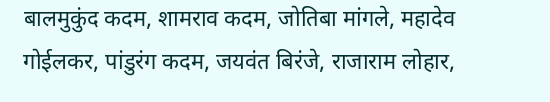बालमुकुंद कदम, शामराव कदम, जोतिबा मांगले, महादेव गोईलकर, पांडुरंग कदम, जयवंत बिरंजे, राजाराम लोहार,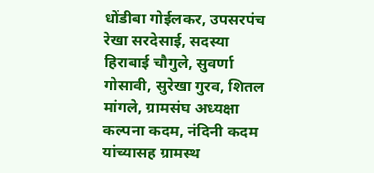धोंडीबा गोईलकर, उपसरपंच रेखा सरदेसाई, सदस्या हिराबाई चौगुले, सुवर्णा गोसावी, सुरेखा गुरव, शितल मांगले, ग्रामसंघ अध्यक्षा कल्पना कदम, नंदिनी कदम यांच्यासह ग्रामस्थ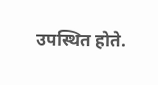उपस्थित होते.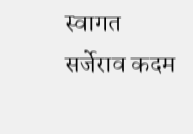स्वागत सर्जेराव कदम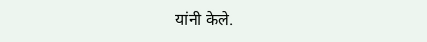यांनी केले.